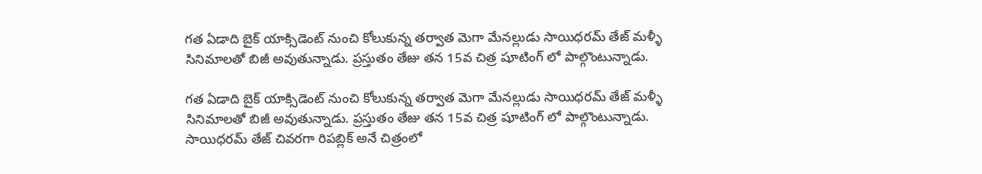గత ఏడాది బైక్ యాక్సిడెంట్ నుంచి కోలుకున్న తర్వాత మెగా మేనల్లుడు సాయిధరమ్ తేజ్ మళ్ళీ సినిమాలతో బిజీ అవుతున్నాడు. ప్రస్తుతం తేజు తన 15వ చిత్ర షూటింగ్ లో పాల్గొంటున్నాడు.

గత ఏడాది బైక్ యాక్సిడెంట్ నుంచి కోలుకున్న తర్వాత మెగా మేనల్లుడు సాయిధరమ్ తేజ్ మళ్ళీ సినిమాలతో బిజీ అవుతున్నాడు. ప్రస్తుతం తేజు తన 15వ చిత్ర షూటింగ్ లో పాల్గొంటున్నాడు. సాయిధరమ్ తేజ్ చివరగా రిపబ్లిక్ అనే చిత్రంలో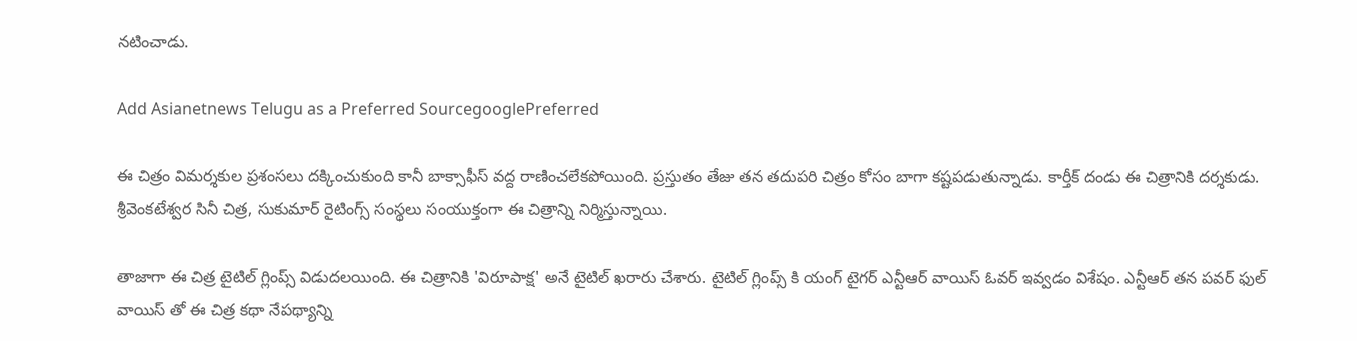నటించాడు.

Add Asianetnews Telugu as a Preferred SourcegooglePreferred

ఈ చిత్రం విమర్శకుల ప్రశంసలు దక్కించుకుంది కానీ బాక్సాఫీస్ వద్ద రాణించలేకపోయింది. ప్రస్తుతం తేజు తన తదుపరి చిత్రం కోసం బాగా కష్టపడుతున్నాడు. కార్తీక్ దండు ఈ చిత్రానికి దర్శకుడు. శ్రీవెంకటేశ్వర సినీ చిత్ర, సుకుమార్ రైటింగ్స్ సంస్థలు సంయుక్తంగా ఈ చిత్రాన్ని నిర్మిస్తున్నాయి.

తాజాగా ఈ చిత్ర టైటిల్ గ్లింప్స్ విడుదలయింది. ఈ చిత్రానికి 'విరూపాక్ష' అనే టైటిల్ ఖరారు చేశారు. టైటిల్ గ్లింప్స్ కి యంగ్ టైగర్ ఎన్టీఆర్ వాయిస్ ఓవర్ ఇవ్వడం విశేషం. ఎన్టీఆర్ తన పవర్ ఫుల్ వాయిస్ తో ఈ చిత్ర కథా నేపథ్యాన్ని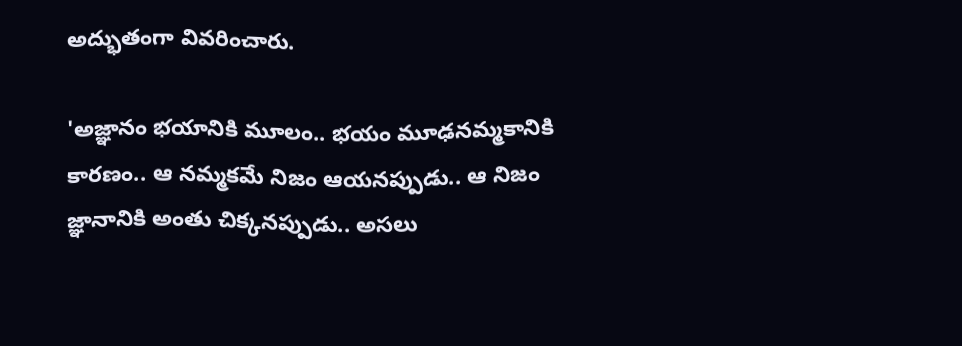అద్భుతంగా వివరించారు.

'అజ్ఞానం భయానికి మూలం.. భయం మూఢనమ్మకానికి కారణం.. ఆ నమ్మకమే నిజం ఆయనప్పుడు.. ఆ నిజం జ్ఞానానికి అంతు చిక్కనప్పుడు.. అసలు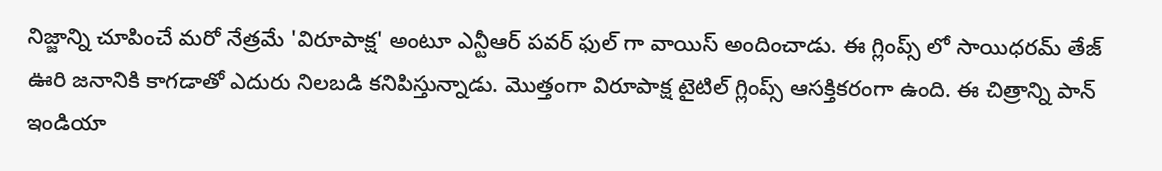నిజ్జాన్ని చూపించే మరో నేత్రమే 'విరూపాక్ష' అంటూ ఎన్టీఆర్ పవర్ ఫుల్ గా వాయిస్ అందించాడు. ఈ గ్లింప్స్ లో సాయిధరమ్ తేజ్ ఊరి జనానికి కాగడాతో ఎదురు నిలబడి కనిపిస్తున్నాడు. మొత్తంగా విరూపాక్ష టైటిల్ గ్లింప్స్ ఆసక్తికరంగా ఉంది. ఈ చిత్రాన్ని పాన్ ఇండియా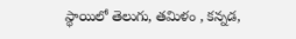స్థాయిలో తెలుగు, తమిళం , కన్నడ,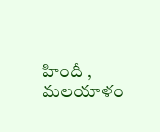హిందీ , మలయాళం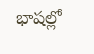భాషల్లో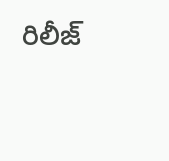రిలీజ్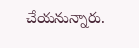చేయనున్నారు.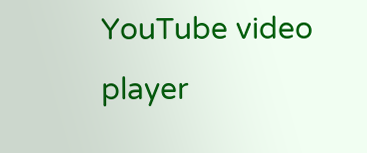YouTube video player